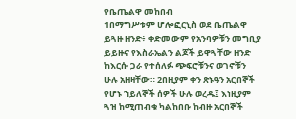የቤጤልዋ መከበብ
1በማግሥቱም ሆሎፎርኒስ ወደ ቤጤልዋ ይጓዙ ዘንድ፥ ቀድመውም የአንባዎቹን መግቢያ ይይዙና የእስራኤልን ልጆች ይዋጓቸው ዘንድ ከእርሱ ጋራ የተሰለፉ ጭፍሮቹንና ወገኖቹን ሁሉ አዘዛቸው። 2በዚያም ቀን ጽኑዓን አርበኞች የሆኑ ኀይለኞች ሰዎች ሁሉ ወረዱ፤ እነዚያም ጓዝ ከሚጠብቁ ካልከበቡ ከብዙ አርበኞች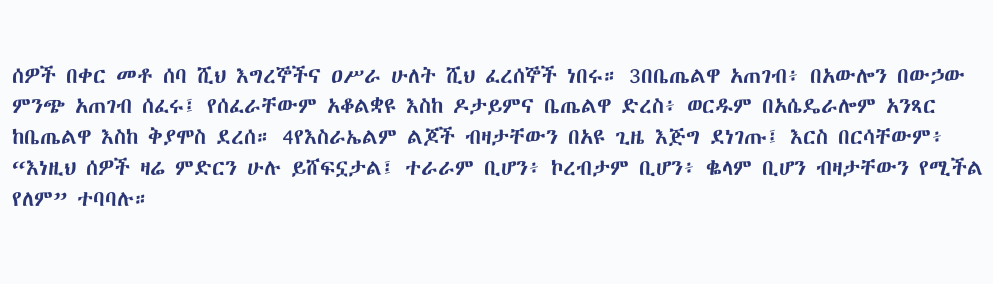ሰዎች በቀር መቶ ሰባ ሺህ እግረኞችና ዐሥራ ሁለት ሺህ ፈረሰኞች ነበሩ። 3በቤጤልዋ አጠገብ፥ በአውሎን በውኃው ምንጭ አጠገብ ሰፈሩ፤ የሰፈራቸውም አቆልቋዩ እስከ ዶታይምና ቤጤልዋ ድረስ፥ ወርዱም በአሴዴራሎም አንጻር ከቤጤልዋ እስከ ቅያሞስ ደረሰ። 4የእስራኤልም ልጆች ብዛታቸውን በአዩ ጊዜ እጅግ ደነገጡ፤ እርስ በርሳቸውም፥ “እነዚህ ሰዎች ዛሬ ምድርን ሁሉ ይሸፍኗታል፤ ተራራም ቢሆን፥ ኮረብታም ቢሆን፥ ቈላም ቢሆን ብዛታቸውን የሚችል የለም” ተባባሉ።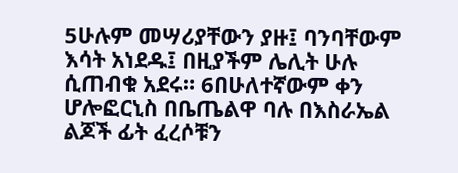5ሁሉም መሣሪያቸውን ያዙ፤ ባንባቸውም እሳት አነደዱ፤ በዚያችም ሌሊት ሁሉ ሲጠብቁ አደሩ። 6በሁለተኛውም ቀን ሆሎፎርኒስ በቤጤልዋ ባሉ በእስራኤል ልጆች ፊት ፈረሶቹን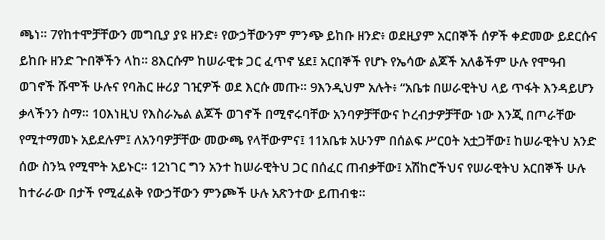ጫነ። 7የከተሞቻቸውን መግቢያ ያዩ ዘንድ፥ የውኃቸውንም ምንጭ ይከቡ ዘንድ፥ ወደዚያም አርበኞች ሰዎች ቀድመው ይደርሱና ይከቡ ዘንድ ጕበኞችን ላከ። 8እርሱም ከሠራዊቱ ጋር ፈጥኖ ሄደ፤ አርበኞች የሆኑ የኤሳው ልጆች አለቆችም ሁሉ የሞዓብ ወገኖች ሹሞች ሁሉና የባሕር ዙሪያ ገዢዎች ወደ እርሱ መጡ። 9እንዲህም አሉት፥ “አቤቱ በሠራዊትህ ላይ ጥፋት እንዳይሆን ቃላችንን ስማ። 10እነዚህ የእስራኤል ልጆች ወገኖች በሚኖሩባቸው አንባዎቻቸውና ኮረብታዎቻቸው ነው እንጂ በጦራቸው የሚተማመኑ አይደሉም፤ ለአንባዎቻቸው መውጫ የላቸውምና፤ 11አቤቱ አሁንም በሰልፍ ሥርዐት አቷጋቸው፤ ከሠራዊትህ አንድ ሰው ስንኳ የሚሞት አይኑር። 12ነገር ግን አንተ ከሠራዊትህ ጋር በሰፈር ጠብቃቸው፤ አሽከሮችህና የሠራዊትህ አርበኞች ሁሉ ከተራራው በታች የሚፈልቅ የውኃቸውን ምንጮች ሁሉ አጽንተው ይጠብቁ።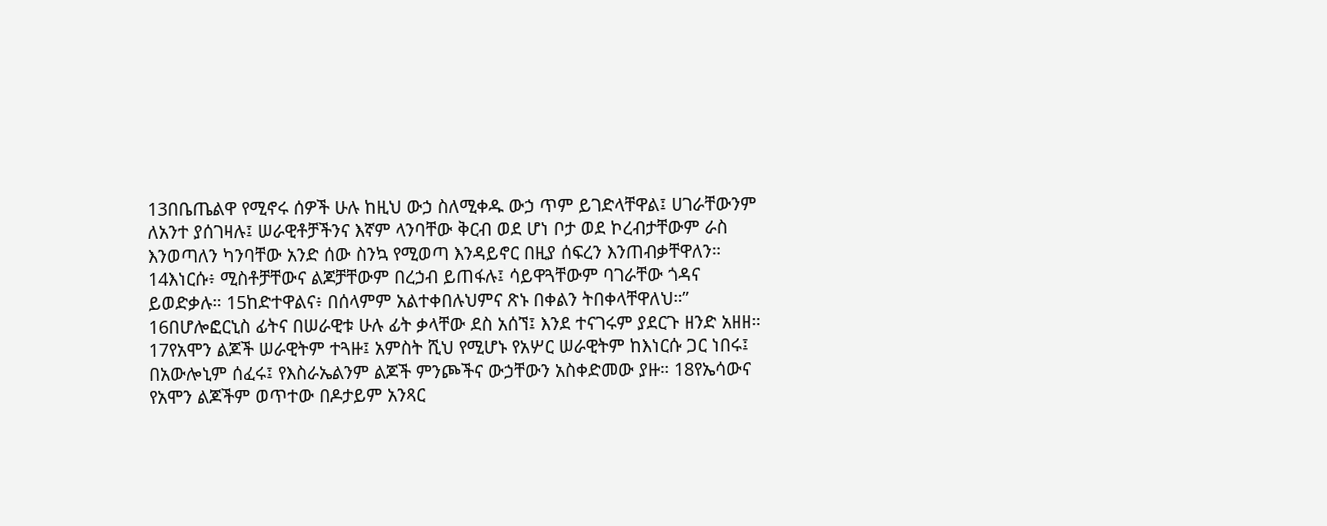13በቤጤልዋ የሚኖሩ ሰዎች ሁሉ ከዚህ ውኃ ስለሚቀዱ ውኃ ጥም ይገድላቸዋል፤ ሀገራቸውንም ለአንተ ያሰገዛሉ፤ ሠራዊቶቻችንና እኛም ላንባቸው ቅርብ ወደ ሆነ ቦታ ወደ ኮረብታቸውም ራስ እንወጣለን ካንባቸው አንድ ሰው ስንኳ የሚወጣ እንዳይኖር በዚያ ሰፍረን እንጠብቃቸዋለን። 14እነርሱ፥ ሚስቶቻቸውና ልጆቻቸውም በረኃብ ይጠፋሉ፤ ሳይዋጓቸውም ባገራቸው ጎዳና ይወድቃሉ። 15ከድተዋልና፥ በሰላምም አልተቀበሉህምና ጽኑ በቀልን ትበቀላቸዋለህ።” 16በሆሎፎርኒስ ፊትና በሠራዊቱ ሁሉ ፊት ቃላቸው ደስ አሰኘ፤ እንደ ተናገሩም ያደርጉ ዘንድ አዘዘ። 17የአሞን ልጆች ሠራዊትም ተጓዙ፤ አምስት ሺህ የሚሆኑ የአሦር ሠራዊትም ከእነርሱ ጋር ነበሩ፤ በአውሎኒም ሰፈሩ፤ የእስራኤልንም ልጆች ምንጮችና ውኃቸውን አስቀድመው ያዙ። 18የኤሳውና የአሞን ልጆችም ወጥተው በዶታይም አንጻር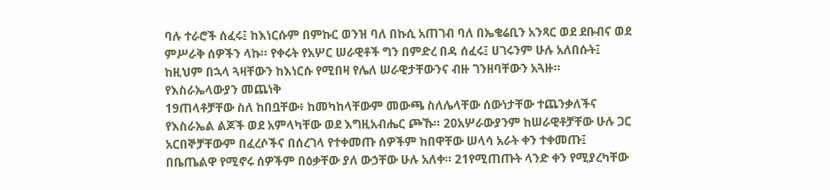ባሉ ተራሮች ሰፈሩ፤ ከእነርሱም በምኩር ወንዝ ባለ በኩሲ አጠገብ ባለ በኤቄሬቢን አንጻር ወደ ደቡብና ወደ ምሥራቅ ሰዎችን ላኩ። የቀሩት የአሦር ሠራዊቶች ግን በምድረ በዳ ሰፈሩ፤ ሀገሩንም ሁሉ አለበሱት፤ ከዚህም በኋላ ጓዛቸውን ከእነርሱ የሚበዛ የሌለ ሠራዊታቸውንና ብዙ ገንዘባቸውን አጓዙ።
የእስራኤላውያን መጨነቅ
19ጠላቶቻቸው ስለ ከበቧቸው፥ ከመካከላቸውም መውጫ ስለሌላቸው ሰውነታቸው ተጨንቃለችና የእስራኤል ልጆች ወደ አምላካቸው ወደ እግዚአብሔር ጮኹ። 20አሦራውያንም ከሠራዊቶቻቸው ሁሉ ጋር አርበኞቻቸውም በፈረሶችና በሰረገላ የተቀመጡ ሰዎችም ከበዋቸው ሠላሳ አራት ቀን ተቀመጡ፤ በቤጤልዋ የሚኖሩ ሰዎችም በዕቃቸው ያለ ውኃቸው ሁሉ አለቀ። 21የሚጠጡት ላንድ ቀን የሚያረካቸው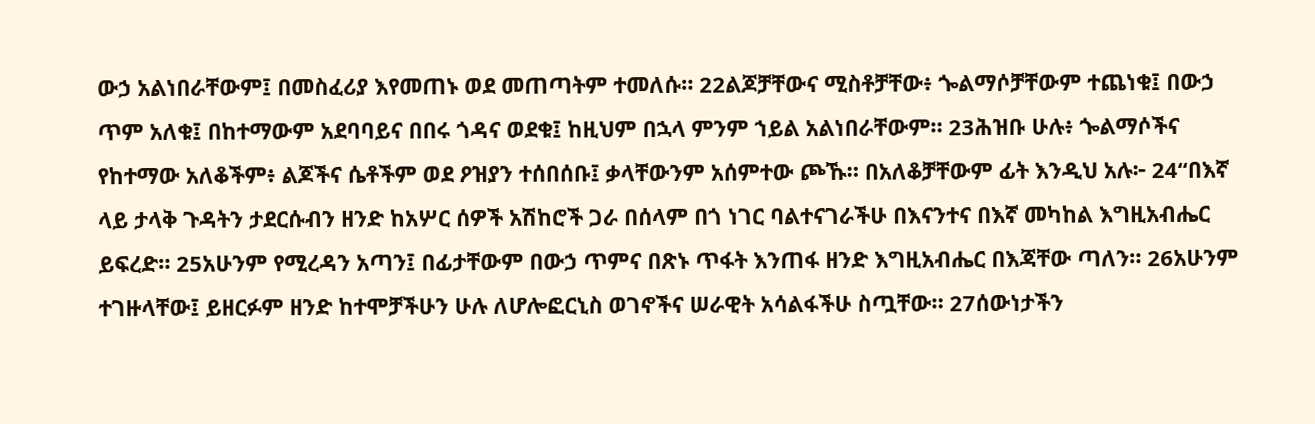ውኃ አልነበራቸውም፤ በመስፈሪያ እየመጠኑ ወደ መጠጣትም ተመለሱ። 22ልጆቻቸውና ሚስቶቻቸው፥ ጐልማሶቻቸውም ተጨነቁ፤ በውኃ ጥም አለቁ፤ በከተማውም አደባባይና በበሩ ጎዳና ወደቁ፤ ከዚህም በኋላ ምንም ኀይል አልነበራቸውም። 23ሕዝቡ ሁሉ፥ ጐልማሶችና የከተማው አለቆችም፥ ልጆችና ሴቶችም ወደ ዖዝያን ተሰበሰቡ፤ ቃላቸውንም አሰምተው ጮኹ። በአለቆቻቸውም ፊት እንዲህ አሉ፦ 24“በእኛ ላይ ታላቅ ጉዳትን ታደርሱብን ዘንድ ከአሦር ሰዎች አሽከሮች ጋራ በሰላም በጎ ነገር ባልተናገራችሁ በእናንተና በእኛ መካከል እግዚአብሔር ይፍረድ። 25አሁንም የሚረዳን አጣን፤ በፊታቸውም በውኃ ጥምና በጽኑ ጥፋት እንጠፋ ዘንድ እግዚአብሔር በእጃቸው ጣለን። 26አሁንም ተገዙላቸው፤ ይዘርፉም ዘንድ ከተሞቻችሁን ሁሉ ለሆሎፎርኒስ ወገኖችና ሠራዊት አሳልፋችሁ ስጧቸው። 27ሰውነታችን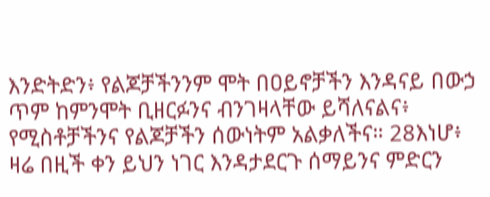እንድትድን፥ የልጆቻችንንም ሞት በዐይኖቻችን እንዳናይ በውኃ ጥም ከምንሞት ቢዘርፉንና ብንገዛላቸው ይሻለናልና፥ የሚስቶቻችንና የልጆቻችን ሰውነትም አልቃለችና። 28እነሆ፥ ዛሬ በዚች ቀን ይህን ነገር እንዳታደርጉ ሰማይንና ምድርን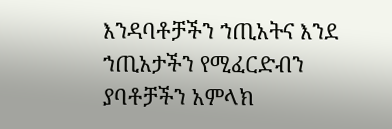እንዳባቶቻችን ኀጢአትና እንደ ኀጢአታችን የሚፈርድብን ያባቶቻችን አምላክ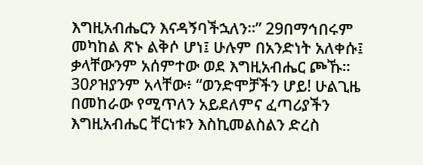እግዚአብሔርን እናዳኝባችኋለን።” 29በማኅበሩም መካከል ጽኑ ልቅሶ ሆነ፤ ሁሉም በአንድነት አለቀሱ፤ ቃላቸውንም አሰምተው ወደ እግዚአብሔር ጮኹ። 30ዖዝያንም አላቸው፥ “ወንድሞቻችን ሆይ! ሁልጊዜ በመከራው የሚጥለን አይደለምና ፈጣሪያችን እግዚአብሔር ቸርነቱን እስኪመልስልን ድረስ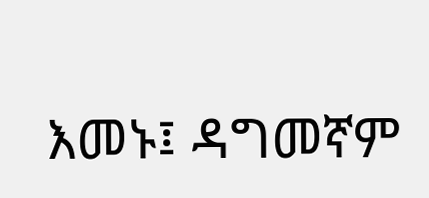እመኑ፤ ዳግመኛም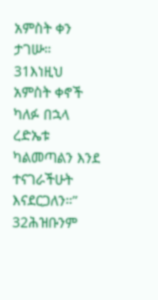አምስት ቀን ታገሡ። 31እነዚህ አምስት ቀኖች ካለፉ በኋላ ረድኤቱ ካልመጣልን እንደ ተናገራችሁት እናደርጋለን።” 32ሕዝቡንም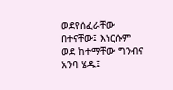ወደየሰፈራቸው በተናቸው፤ እነርሱም ወደ ከተማቸው ግንብና አንባ ሄዱ፤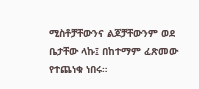ሚስቶቻቸውንና ልጆቻቸውንም ወደ ቤታቸው ላኩ፤ በከተማም ፈጽመው የተጨነቁ ነበሩ።